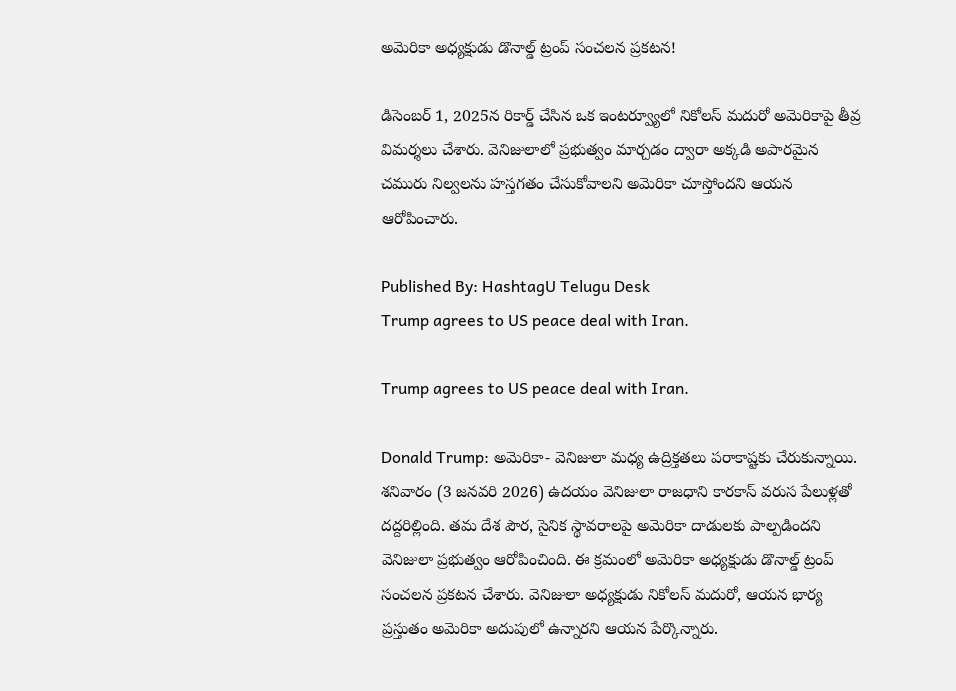అమెరికా అధ్యక్షుడు డొనాల్డ్ ట్రంప్ సంచలన ప్రకటన!

డిసెంబర్ 1, 2025న రికార్డ్ చేసిన ఒక ఇంటర్వ్యూలో నికోలస్ మదురో అమెరికాపై తీవ్ర విమర్శలు చేశారు. వెనిజులాలో ప్రభుత్వం మార్చడం ద్వారా అక్కడి అపారమైన చమురు నిల్వలను హస్తగతం చేసుకోవాలని అమెరికా చూస్తోందని ఆయన ఆరోపించారు.

Published By: HashtagU Telugu Desk
Trump agrees to US peace deal with Iran.

Trump agrees to US peace deal with Iran.

Donald Trump: అమెరికా- వెనిజులా మధ్య ఉద్రిక్తతలు పరాకాష్టకు చేరుకున్నాయి. శనివారం (3 జనవరి 2026) ఉదయం వెనిజులా రాజధాని కారకాస్ వరుస పేలుళ్లతో దద్దరిల్లింది. తమ దేశ పౌర, సైనిక స్థావరాలపై అమెరికా దాడులకు పాల్పడిందని వెనిజులా ప్రభుత్వం ఆరోపించింది. ఈ క్రమంలో అమెరికా అధ్యక్షుడు డొనాల్డ్ ట్రంప్ సంచలన ప్రకటన చేశారు. వెనిజులా అధ్యక్షుడు నికోలస్ మదురో, ఆయన భార్య ప్రస్తుతం అమెరికా అదుపులో ఉన్నారని ఆయన పేర్కొన్నారు.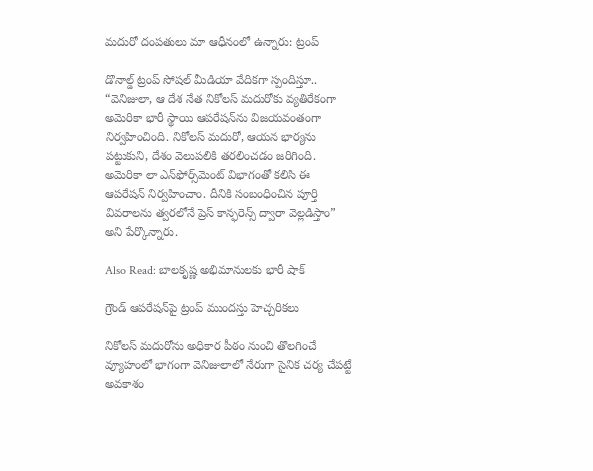మదురో దంపతులు మా ఆధీనంలో ఉన్నారు: ట్రంప్

డొనాల్డ్ ట్రంప్ సోషల్ మీడియా వేదికగా స్పందిస్తూ.. “వెనిజులా, ఆ దేశ నేత నికోలస్ మదురోకు వ్యతిరేకంగా అమెరికా భారీ స్థాయి ఆపరేషన్‌ను విజయవంతంగా నిర్వహించింది. నికోలస్ మదురో, ఆయన భార్యను పట్టుకుని, దేశం వెలుపలికి తరలించడం జరిగింది. అమెరికా లా ఎన్‌ఫోర్స్‌మెంట్ విభాగంతో కలిసి ఈ ఆపరేషన్ నిర్వహించాం. దీనికి సంబంధించిన పూర్తి వివరాలను త్వరలోనే ప్రెస్ కాన్ఫరెన్స్ ద్వారా వెల్లడిస్తాం” అని పేర్కొన్నారు.

Also Read: బాలకృష్ణ అభిమానులకు భారీ షాక్

గ్రౌండ్ ఆపరేషన్‌పై ట్రంప్ ముందస్తు హెచ్చరికలు

నికోలస్ మదురోను అధికార పీఠం నుంచి తొలగించే వ్యూహంలో భాగంగా వెనిజులాలో నేరుగా సైనిక చర్య చేపట్టే అవకాశం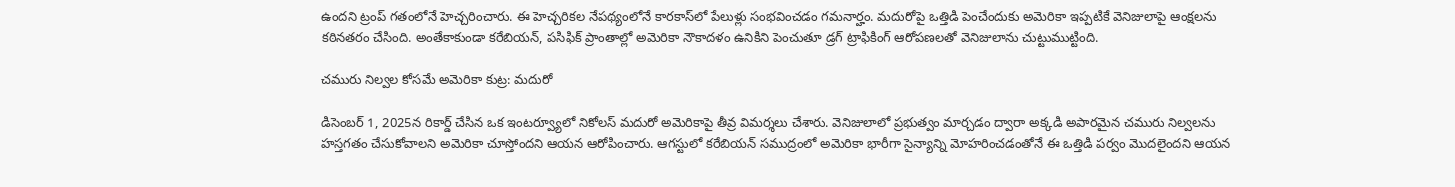ఉందని ట్రంప్ గతంలోనే హెచ్చరించారు. ఈ హెచ్చరికల నేపథ్యంలోనే కారకాస్‌లో పేలుళ్లు సంభవించడం గమనార్హం. మదురోపై ఒత్తిడి పెంచేందుకు అమెరికా ఇప్పటికే వెనిజులాపై ఆంక్షలను కఠినతరం చేసింది. అంతేకాకుండా కరేబియన్, పసిఫిక్ ప్రాంతాల్లో అమెరికా నౌకాదళం ఉనికిని పెంచుతూ డ్రగ్ ట్రాఫికింగ్ ఆరోపణలతో వెనిజులాను చుట్టుముట్టింది.

చమురు నిల్వల కోసమే అమెరికా కుట్ర: మదురో

డిసెంబర్ 1, 2025న రికార్డ్ చేసిన ఒక ఇంటర్వ్యూలో నికోలస్ మదురో అమెరికాపై తీవ్ర విమర్శలు చేశారు. వెనిజులాలో ప్రభుత్వం మార్చడం ద్వారా అక్కడి అపారమైన చమురు నిల్వలను హస్తగతం చేసుకోవాలని అమెరికా చూస్తోందని ఆయన ఆరోపించారు. ఆగస్టులో కరేబియన్ సముద్రంలో అమెరికా భారీగా సైన్యాన్ని మోహరించడంతోనే ఈ ఒత్తిడి పర్వం మొదలైందని ఆయన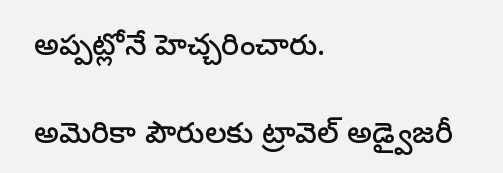అప్పట్లోనే హెచ్చరించారు.

అమెరికా పౌరులకు ట్రావెల్ అడ్వైజరీ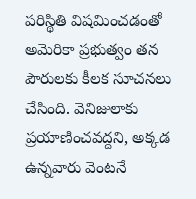పరిస్థితి విషమించడంతో అమెరికా ప్రభుత్వం తన పౌరులకు కీలక సూచనలు చేసింది. వెనిజులాకు ప్రయాణించవద్దని, అక్కడ ఉన్నవారు వెంటనే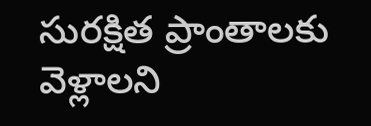సురక్షిత ప్రాంతాలకు వెళ్లాలని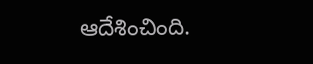ఆదేశించింది.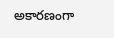అకారణంగా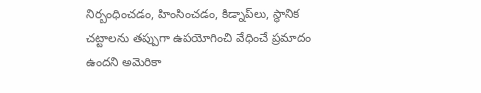నిర్బంధించడం, హింసించడం, కిడ్నాప్‌లు, స్థానిక చట్టాలను తప్పుగా ఉపయోగించి వేధించే ప్రమాదం ఉందని అమెరికా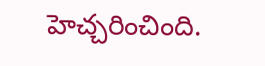హెచ్చరించింది.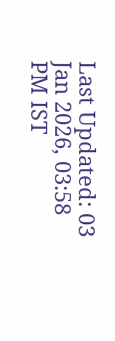Last Updated: 03 Jan 2026, 03:58 PM IST